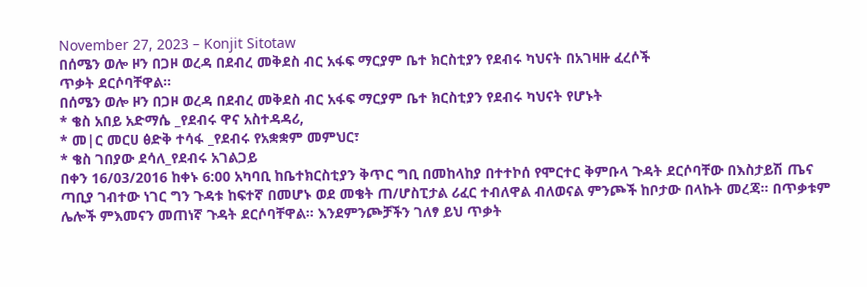November 27, 2023 – Konjit Sitotaw
በሰሜን ወሎ ዞን በጋዞ ወረዳ በደብረ መቅደስ ብር አፋፍ ማርያም ቤተ ክርስቲያን የደብሩ ካህናት በአገዛዙ ፈረሶች
ጥቃት ደርሶባቸዋል።
በሰሜን ወሎ ዞን በጋዞ ወረዳ በደብረ መቅደስ ብር አፋፍ ማርያም ቤተ ክርስቲያን የደብሩ ካህናት የሆኑት
* ቄስ አበይ አድማሴ _የደብሩ ዋና አስተዳዳሪ,
* መ|ር መርሀ ፅድቅ ተሳፋ _የደብሩ የአቋቋም መምህር፣
* ቄስ ገበያው ደሳለ_የደብሩ አገልጋይ
በቀን 16/03/2016 ከቀኑ 6:00 አካባቢ ከቤተክርስቲያን ቅጥር ግቢ በመከላከያ በተተኮሰ የሞርተር ቅምቡላ ጉዳት ደርሶባቸው በእስታይሽ ጤና ጣቢያ ገብተው ነገር ግን ጉዳቱ ከፍተኛ በመሆኑ ወደ መቄት ጠ/ሆስፒታል ሪፈር ተብለዋል ብለወናል ምንጮች ከቦታው በላኩት መረጃ። በጥቃቱም ሌሎች ምእመናን መጠነኛ ጉዳት ደርሶባቸዋል። እንደምንጮቻችን ገለፃ ይህ ጥቃት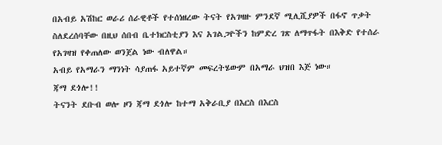በአብይ አሽከር ወራሪ ሰራዊቶች የተሰነዘረው ትናት የአገዛዙ ምንደኛ ሚሊሺያዎች በፋኖ ጥቃት ስለደረሰባቸው በዚህ ሰበብ ቤተክርስቲያን እና አገልጋዮችን ከምድረ ገጽ ለማጥፋት በእቅድ የተሰራ የአገዛዝ የቀጠለው ወንጀል ነው ብለዋል።
አብይ የአማራን ማንነት ሳያጠፋ አይተኛም መፍረትሄውም በአማራ ህዝበ እጅ ነው።
ጃማ ደጎሎ!!
ትናንት ደቡብ ወሎ ዞን ጃማ ደጎሎ ከተማ አቅራቢያ በእርስ በእርስ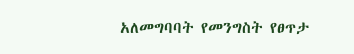አለመግባባት የመንግስት የፀጥታ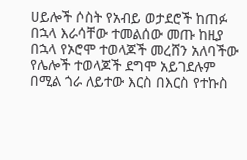ሀይሎች ሶስት የአብይ ወታደሮች ከጠፉ በኋላ እራሳቸው ተመልሰው መጡ ከዚያ በኋላ የኦሮሞ ተወላጆች መረሸን አለባችው የሌሎች ተወላጆች ደግሞ አይገደሉም በሚል ጎራ ለይተው እርስ በእርስ የተኩስ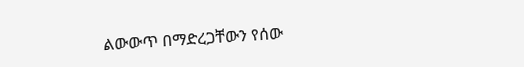ልውውጥ በማድረጋቸውን የሰው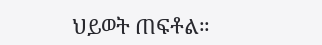ህይወት ጠፍቶል።